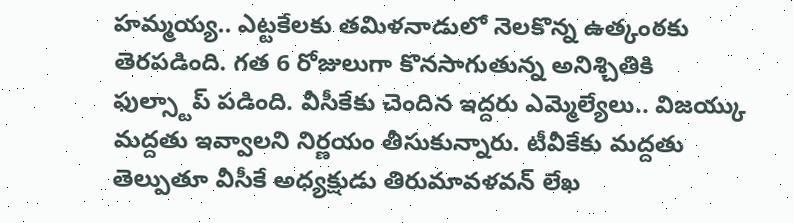హమ్మయ్య.. ఎట్టకేలకు తమిళనాడులో నెలకొన్న ఉత్కంఠకు తెరపడింది. గత 6 రోజులుగా కొనసాగుతున్న అనిశ్చితికి ఫుల్స్టాప్ పడింది. వీసీకేకు చెందిన ఇద్దరు ఎమ్మెల్యేలు.. విజయ్కు మద్దతు ఇవ్వాలని నిర్ణయం తీసుకున్నారు. టీవీకేకు మద్దతు తెల్పుతూ వీసీకే అధ్యక్షుడు తిరుమావళవన్ లేఖ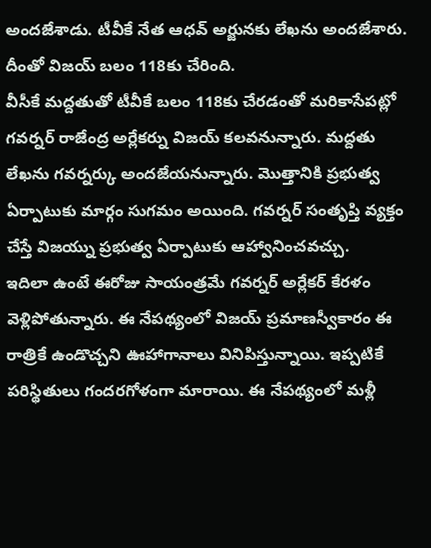అందజేశాడు. టీవీకే నేత ఆధవ్ అర్జునకు లేఖను అందజేశారు. దీంతో విజయ్ బలం 118కు చేరింది.
వీసీకే మద్దతుతో టీవీకే బలం 118కు చేరడంతో మరికాసేపట్లో గవర్నర్ రాజేంద్ర అర్లేకర్ను విజయ్ కలవనున్నారు. మద్దతు లేఖను గవర్నర్కు అందజేయనున్నారు. మొత్తానికి ప్రభుత్వ ఏర్పాటుకు మార్గం సుగమం అయింది. గవర్నర్ సంతృప్తి వ్యక్తం చేస్తే విజయ్ను ప్రభుత్వ ఏర్పాటుకు ఆహ్వానించవచ్చు.
ఇదిలా ఉంటే ఈరోజు సాయంత్రమే గవర్నర్ అర్లేకర్ కేరళం వెళ్లిపోతున్నారు. ఈ నేపథ్యంలో విజయ్ ప్రమాణస్వీకారం ఈ రాత్రికే ఉండొచ్చని ఊహాగానాలు వినిపిస్తున్నాయి. ఇప్పటికే పరిస్థితులు గందరగోళంగా మారాయి. ఈ నేపథ్యంలో మళ్లీ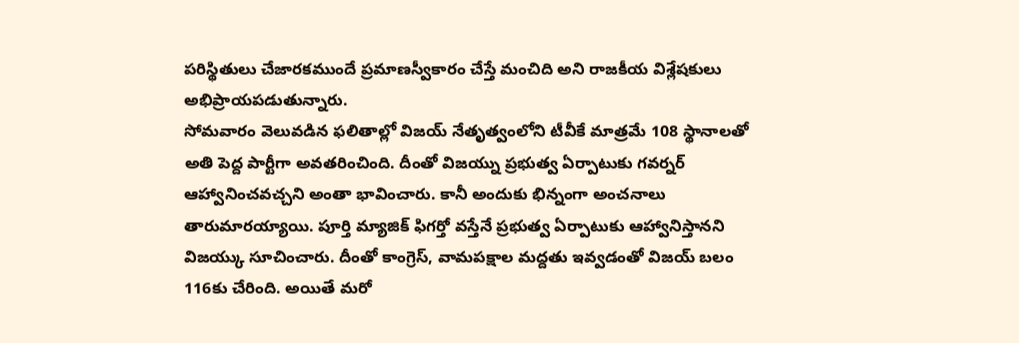పరిస్థితులు చేజారకముందే ప్రమాణస్వీకారం చేస్తే మంచిది అని రాజకీయ విశ్లేషకులు అభిప్రాయపడుతున్నారు.
సోమవారం వెలువడిన ఫలితాల్లో విజయ్ నేతృత్వంలోని టీవీకే మాత్రమే 108 స్థానాలతో అతి పెద్ద పార్టీగా అవతరించింది. దీంతో విజయ్ను ప్రభుత్వ ఏర్పాటుకు గవర్నర్ ఆహ్వానించవచ్చని అంతా భావించారు. కానీ అందుకు భిన్నంగా అంచనాలు తారుమారయ్యాయి. పూర్తి మ్యాజిక్ ఫిగర్తో వస్తేనే ప్రభుత్వ ఏర్పాటుకు ఆహ్వానిస్తానని విజయ్కు సూచించారు. దీంతో కాంగ్రెస్, వామపక్షాల మద్దతు ఇవ్వడంతో విజయ్ బలం 116కు చేరింది. అయితే మరో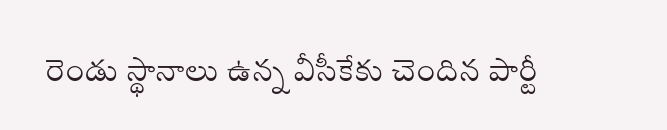రెండు స్థానాలు ఉన్న వీసీకేకు చెందిన పార్టీ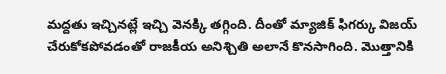మద్దతు ఇచ్చినట్లే ఇచ్చి వెనక్కి తగ్గింది. దీంతో మ్యాజిక్ ఫిగర్కు విజయ్ చేరుకోకపోవడంతో రాజకీయ అనిశ్చితి అలానే కొనసాగింది. మొత్తానికి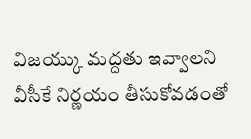విజయ్కు మద్దతు ఇవ్వాలని వీసీకే నిర్ణయం తీసుకోవడంతో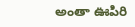అంతా ఊపిరి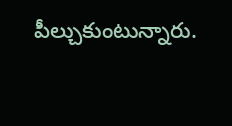పీల్చుకుంటున్నారు.